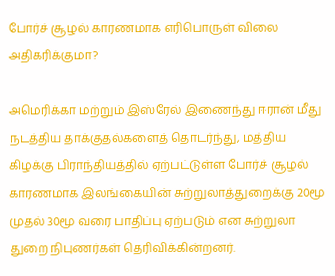போர்ச் சூழல் காரணமாக எரிபொருள் விலை அதிகரிக்குமா?

அமெரிக்கா மற்றும் இஸ்ரேல் இணைந்து ஈரான் மீது நடத்திய தாக்குதல்களைத் தொடர்ந்து, மத்திய கிழக்கு பிராந்தியத்தில் ஏற்பட்டுள்ள போர்ச் சூழல் காரணமாக இலங்கையின் சுற்றுலாத்துறைக்கு 20மூ முதல் 30மூ வரை பாதிப்பு ஏற்படும் என சுற்றுலா துறை நிபுணர்கள் தெரிவிக்கின்றனர்.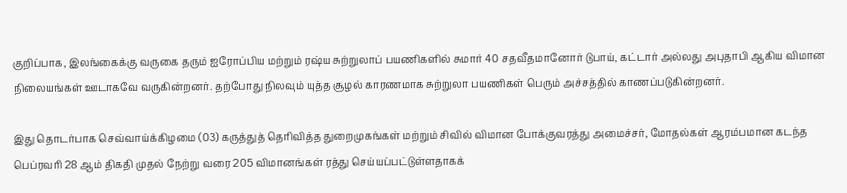குறிப்பாக, இலங்கைக்கு வருகை தரும் ஐரோப்பிய மற்றும் ரஷ்ய சுற்றுலாப் பயணிகளில் சுமார் 40 சதவீதமானோர் டுபாய், கட்டார் அல்லது அபுதாபி ஆகிய விமான நிலையங்கள் ஊடாகவே வருகின்றனர். தற்போது நிலவும் யுத்த சூழல் காரணமாக சுற்றுலா பயணிகள் பெரும் அச்சத்தில் காணப்படுகின்றனர்.

இது தொடர்பாக செவ்வாய்க்கிழமை (03) கருத்துத் தெரிவித்த துறைமுகங்கள் மற்றும் சிவில் விமான போக்குவரத்து அமைச்சர், மோதல்கள் ஆரம்பமான கடந்த பெப்ரவரி 28 ஆம் திகதி முதல் நேற்று வரை 205 விமானங்கள் ரத்து செய்யப்பட்டுள்ளதாகக்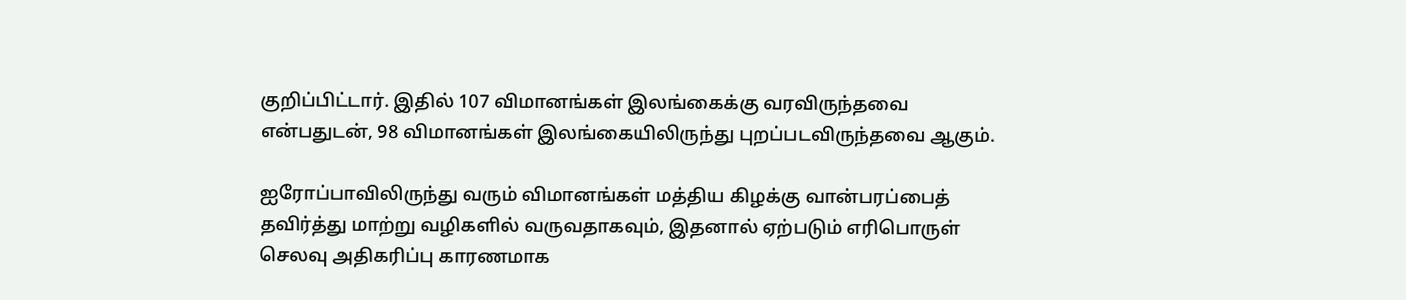குறிப்பிட்டார். இதில் 107 விமானங்கள் இலங்கைக்கு வரவிருந்தவை என்பதுடன், 98 விமானங்கள் இலங்கையிலிருந்து புறப்படவிருந்தவை ஆகும்.

ஐரோப்பாவிலிருந்து வரும் விமானங்கள் மத்திய கிழக்கு வான்பரப்பைத் தவிர்த்து மாற்று வழிகளில் வருவதாகவும், இதனால் ஏற்படும் எரிபொருள் செலவு அதிகரிப்பு காரணமாக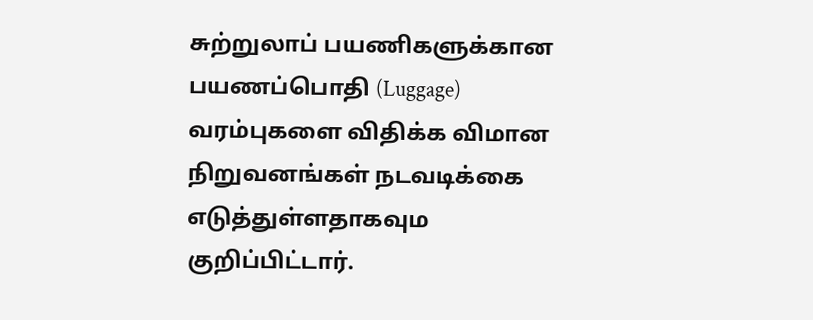சுற்றுலாப் பயணிகளுக்கான பயணப்பொதி (Luggage) வரம்புகளை விதிக்க விமான நிறுவனங்கள் நடவடிக்கை எடுத்துள்ளதாகவும குறிப்பிட்டார்.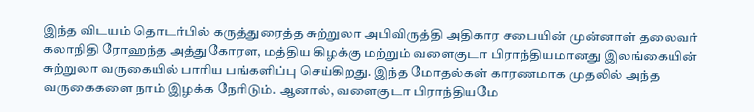இந்த விடயம் தொடர்பில் கருத்துரைத்த சுற்றுலா அபிவிருத்தி அதிகார சபையின் முன்னாள் தலைவர் கலாநிதி ரோஹந்த அத்துகோரள, மத்திய கிழக்கு மற்றும் வளைகுடா பிராந்தியமானது இலங்கையின் சுற்றுலா வருகையில் பாரிய பங்களிப்பு செய்கிறது. இந்த மோதல்கள் காரணமாக முதலில் அந்த வருகைகளை நாம் இழக்க நேரிடும். ஆனால், வளைகுடா பிராந்தியமே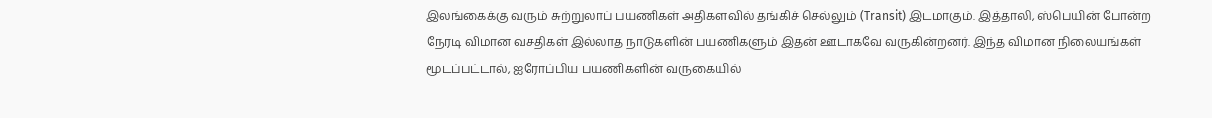இலங்கைக்கு வரும் சுற்றுலாப் பயணிகள் அதிகளவில் தங்கிச் செல்லும் (Transit) இடமாகும். இத்தாலி, ஸ்பெயின் போன்ற நேரடி விமான வசதிகள் இல்லாத நாடுகளின் பயணிகளும் இதன் ஊடாகவே வருகின்றனர். இந்த விமான நிலையங்கள் மூடப்பட்டால், ஐரோப்பிய பயணிகளின் வருகையில்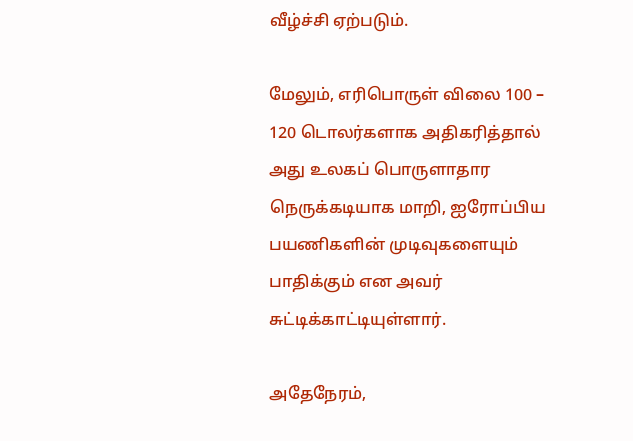வீழ்ச்சி ஏற்படும்.

மேலும், எரிபொருள் விலை 100 – 120 டொலர்களாக அதிகரித்தால் அது உலகப் பொருளாதார நெருக்கடியாக மாறி, ஐரோப்பிய பயணிகளின் முடிவுகளையும் பாதிக்கும் என அவர் சுட்டிக்காட்டியுள்ளார்.

அதேநேரம்,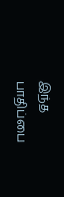இந்த பாதிப்பை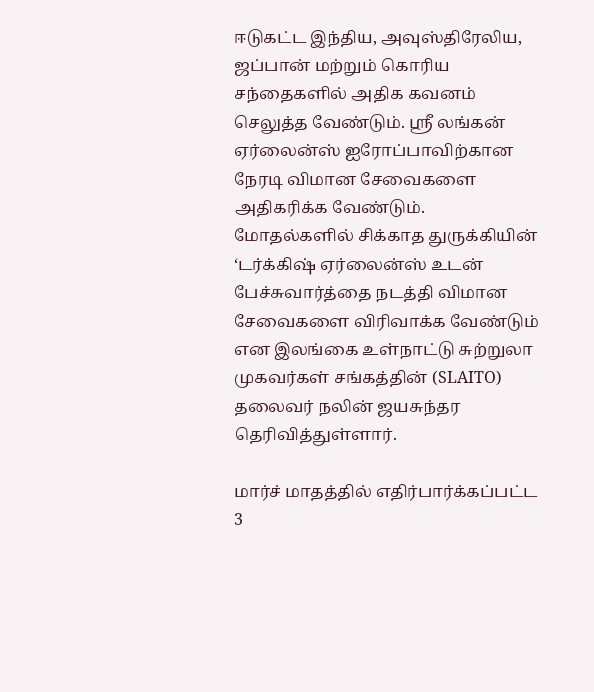ஈடுகட்ட இந்திய, அவுஸ்திரேலிய, ஜப்பான் மற்றும் கொரிய சந்தைகளில் அதிக கவனம் செலுத்த வேண்டும். ஸ்ரீ லங்கன் ஏர்லைன்ஸ் ஐரோப்பாவிற்கான நேரடி விமான சேவைகளை அதிகரிக்க வேண்டும். மோதல்களில் சிக்காத துருக்கியின் ‘டர்க்கிஷ் ஏர்லைன்ஸ் உடன் பேச்சுவார்த்தை நடத்தி விமான சேவைகளை விரிவாக்க வேண்டும் என இலங்கை உள்நாட்டு சுற்றுலா முகவர்கள் சங்கத்தின் (SLAITO) தலைவர் நலின் ஜயசுந்தர தெரிவித்துள்ளார்.

மார்ச் மாதத்தில் எதிர்பார்க்கப்பட்ட 3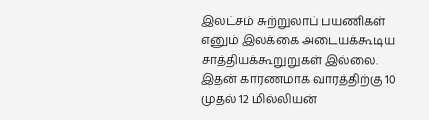இலட்சம் சுற்றுலாப் பயணிகள் எனும் இலக்கை அடையக்கூடிய சாத்தியக்கூறுறுகள் இல்லை. இதன் காரணமாக வாரத்திற்கு 10 முதல் 12 மில்லியன்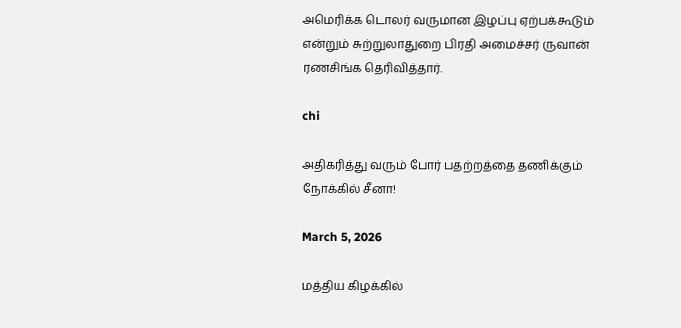அமெரிக்க டொலர் வருமான இழப்பு ஏற்பக்கூடும் என்றும் சுற்றுலாதுறை பிரதி அமைச்சர் ருவான் ரணசிங்க தெரிவித்தார்.

chi

அதிகரித்து வரும் போர் பதற்றத்தை தணிக்கும் நோக்கில் சீனா!

March 5, 2026

மத்திய கிழக்கில்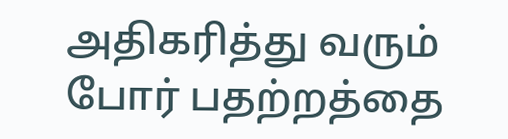அதிகரித்து வரும் போர் பதற்றத்தை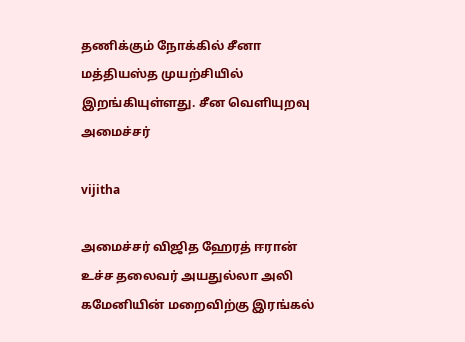தணிக்கும் நோக்கில் சீனா மத்தியஸ்த முயற்சியில் இறங்கியுள்ளது. சீன வெளியுறவு அமைச்சர்

vijitha

அமைச்சர் விஜித ஹேரத் ஈரான் உச்ச தலைவர் அயதுல்லா அலி கமேனியின் மறைவிற்கு இரங்கல்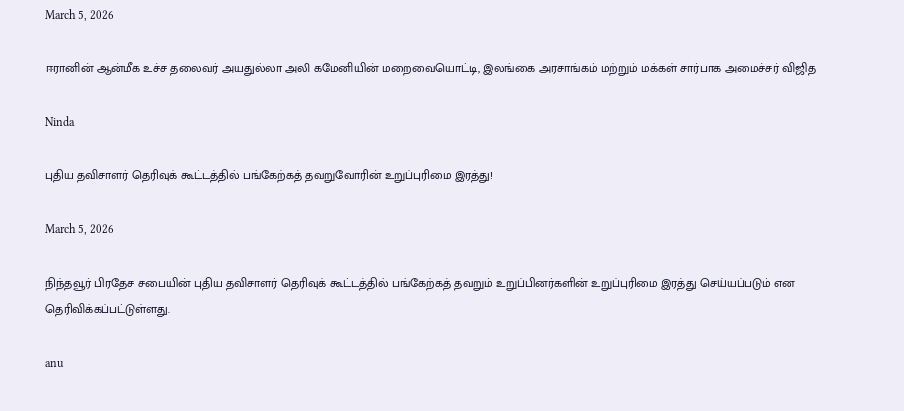March 5, 2026

ஈரானின் ஆன்மீக உச்ச தலைவர் அயதுல்லா அலி கமேனியின் மறைவையொட்டி, இலங்கை அரசாங்கம் மற்றும் மக்கள் சார்பாக அமைச்சர் விஜித

Ninda

புதிய தவிசாளர் தெரிவுக் கூட்டத்தில் பங்கேற்கத் தவறுவோரின் உறுப்புரிமை இரத்து!

March 5, 2026

நிந்தவூர் பிரதேச சபையின் புதிய தவிசாளர் தெரிவுக் கூட்டத்தில் பங்கேற்கத் தவறும் உறுப்பினர்களின் உறுப்புரிமை இரத்து செய்யப்படும் என தெரிவிக்கப்பட்டுள்ளது.

anu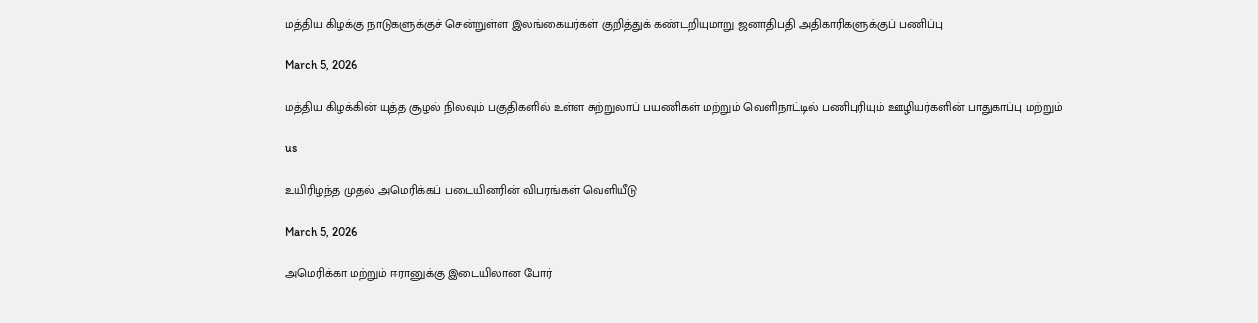மத்திய கிழக்கு நாடுகளுக்குச் சென்றுள்ள இலங்கையர்கள் குறித்துக் கண்டறியுமாறு ஜனாதிபதி அதிகாரிகளுக்குப் பணிப்பு

March 5, 2026

மத்திய கிழக்கின் யுத்த சூழல் நிலவும் பகுதிகளில் உள்ள சுற்றுலாப் பயணிகள் மற்றும் வெளிநாட்டில் பணிபுரியும் ஊழியர்களின் பாதுகாப்பு மற்றும்

us

உயிரிழந்த முதல் அமெரிக்கப் படையினரின் விபரங்கள் வெளியீடு

March 5, 2026

அமெரிக்கா மற்றும் ஈரானுக்கு இடையிலான போர்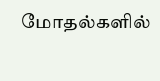மோதல்களில்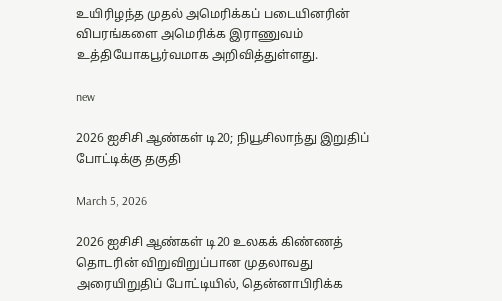உயிரிழந்த முதல் அமெரிக்கப் படையினரின் விபரங்களை அமெரிக்க இராணுவம் உத்தியோகபூர்வமாக அறிவித்துள்ளது.

new

2026 ஐசிசி ஆண்கள் டி20; நியூசிலாந்து இறுதிப் போட்டிக்கு தகுதி

March 5, 2026

2026 ஐசிசி ஆண்கள் டி20 உலகக் கிண்ணத் தொடரின் விறுவிறுப்பான முதலாவது அரையிறுதிப் போட்டியில், தென்னாபிரிக்க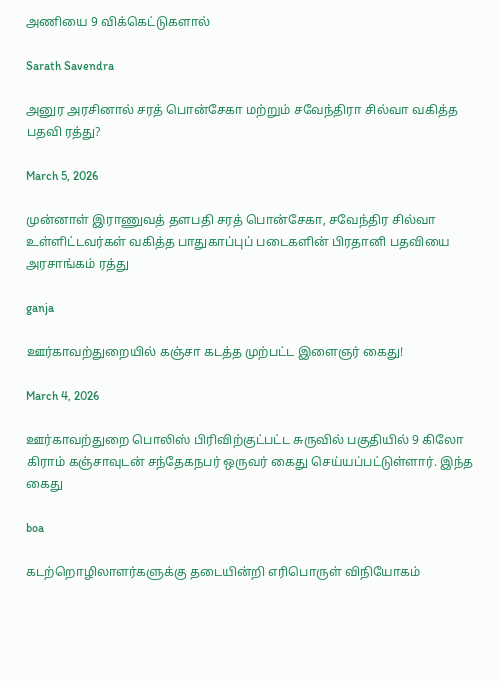அணியை 9 விக்கெட்டுகளால்

Sarath Savendra

அனுர அரசினால் சரத் பொன்சேகா மற்றும் சவேந்திரா சில்வா வகித்த பதவி ரத்து?

March 5, 2026

முன்னாள் இராணுவத் தளபதி சரத் பொன்சேகா, சவேந்திர சில்வா உள்ளிட்டவர்கள் வகித்த பாதுகாப்புப் படைகளின் பிரதானி பதவியை அரசாங்கம் ரத்து

ganja

ஊர்காவற்துறையில் கஞ்சா கடத்த முற்பட்ட இளைஞர் கைது!

March 4, 2026

ஊர்காவற்துறை பொலிஸ் பிரிவிற்குட்பட்ட சுருவில் பகுதியில் 9 கிலோ கிராம் கஞ்சாவுடன் சந்தேகநபர் ஒருவர் கைது செய்யப்பட்டுள்ளார். இந்த கைது

boa

கடற்றொழிலாளர்களுக்கு தடையின்றி எரிபொருள் விநியோகம்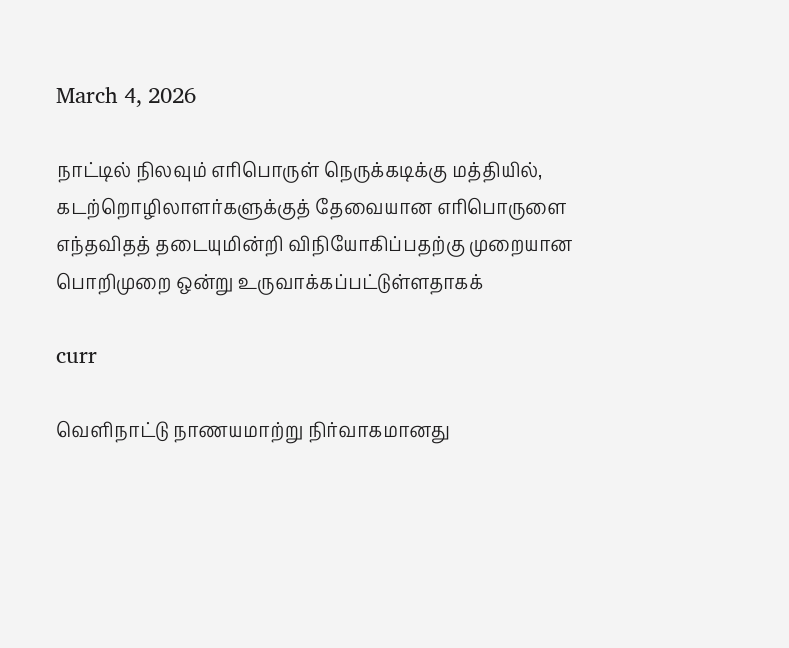March 4, 2026

நாட்டில் நிலவும் எரிபொருள் நெருக்கடிக்கு மத்தியில், கடற்றொழிலாளர்களுக்குத் தேவையான எரிபொருளை எந்தவிதத் தடையுமின்றி விநியோகிப்பதற்கு முறையான பொறிமுறை ஒன்று உருவாக்கப்பட்டுள்ளதாகக்

curr

வெளிநாட்டு நாணயமாற்று நிர்வாகமானது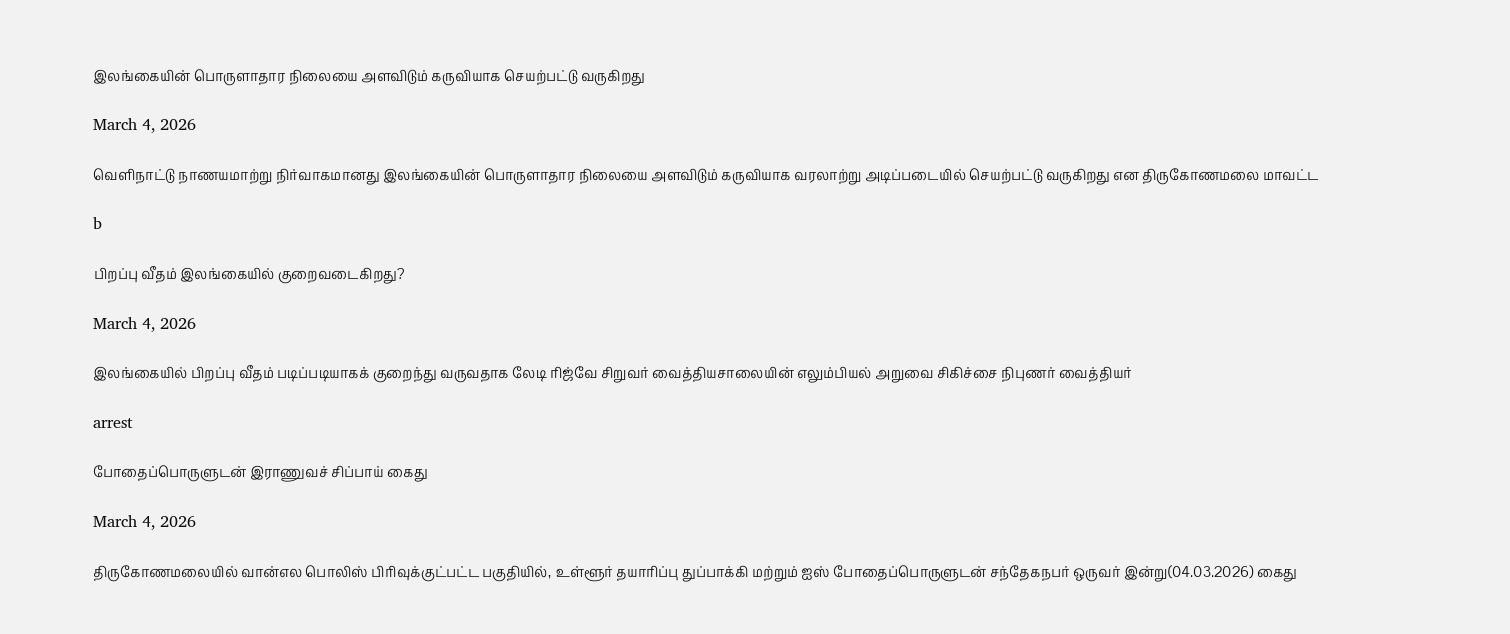இலங்கையின் பொருளாதார நிலையை அளவிடும் கருவியாக செயற்பட்டு வருகிறது

March 4, 2026

வெளிநாட்டு நாணயமாற்று நிர்வாகமானது இலங்கையின் பொருளாதார நிலையை அளவிடும் கருவியாக வரலாற்று அடிப்படையில் செயற்பட்டு வருகிறது என திருகோணமலை மாவட்ட

b

பிறப்பு வீதம் இலங்கையில் குறைவடைகிறது?

March 4, 2026

இலங்கையில் பிறப்பு வீதம் படிப்படியாகக் குறைந்து வருவதாக லேடி ரிஜ்வே சிறுவர் வைத்தியசாலையின் எலும்பியல் அறுவை சிகிச்சை நிபுணர் வைத்தியர்

arrest

போதைப்பொருளுடன் இராணுவச் சிப்பாய் கைது

March 4, 2026

திருகோணமலையில் வான்எல பொலிஸ் பிரிவுக்குட்பட்ட பகுதியில், உள்ளூர் தயாரிப்பு துப்பாக்கி மற்றும் ஐஸ் போதைப்பொருளுடன் சந்தேகநபர் ஒருவர் இன்று(04.03.2026) கைது